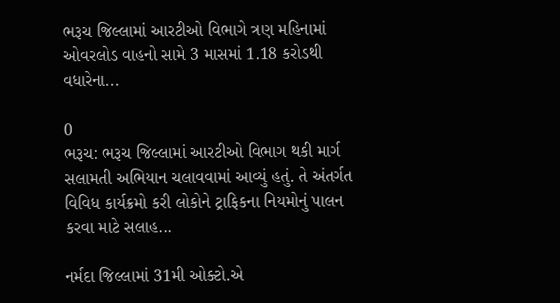ભરૂચ જિલ્લામાં આરટીઓ વિભાગે ત્રણ મહિનામાં ઓવરલોડ વાહનો સામે 3 માસમાં 1.18 કરોડથી વધારેના...

0
ભરૂચ: ભરૂચ જિલ્લામાં આરટીઓ વિભાગ થકી માર્ગ સલામતી અભિયાન ચલાવવામાં આવ્યું હતું. તે અંતર્ગત વિવિધ કાર્યક્રમો કરી લોકોને ટ્રાફિકના નિયમોનું પાલન કરવા માટે સલાહ...

નર્મદા જિલ્લામાં 31મી ઓક્ટો.એ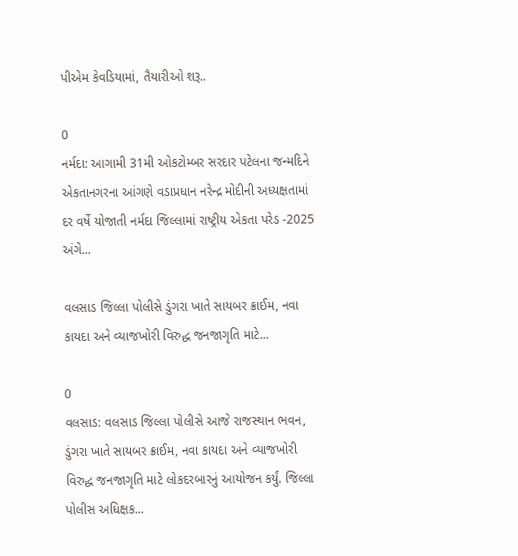પીએમ કેવડિયામાં, તૈયારીઓ શરૂ..

0
નર્મદા: આગામી 31મી ઓકટોમ્બર સરદાર પટેલના જન્મદિને એકતાનગરના આંગણે વડાપ્રધાન નરેન્દ્ર મોદીની અધ્યક્ષતામાં દર વર્ષે યોજાતી નર્મદા જિલ્લામાં રાષ્ટ્રીય એકતા પરેડ -2025 અંગે...

વલસાડ જિલ્લા પોલીસે ડુંગરા ખાતે સાયબર ક્રાઈમ, નવા કાયદા અને વ્યાજખોરી વિરુદ્ધ જનજાગૃતિ માટે...

0
વલસાડ: વલસાડ જિલ્લા પોલીસે આજે રાજસ્થાન ભવન, ડુંગરા ખાતે સાયબર ક્રાઈમ, નવા કાયદા અને વ્યાજખોરી વિરુદ્ધ જનજાગૃતિ માટે લોકદરબારનું આયોજન કર્યું. જિલ્લા પોલીસ અધિક્ષક...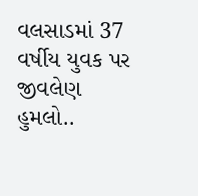વલસાડમાં 37 વર્ષીય યુવક પર જીવલેણ હુમલો..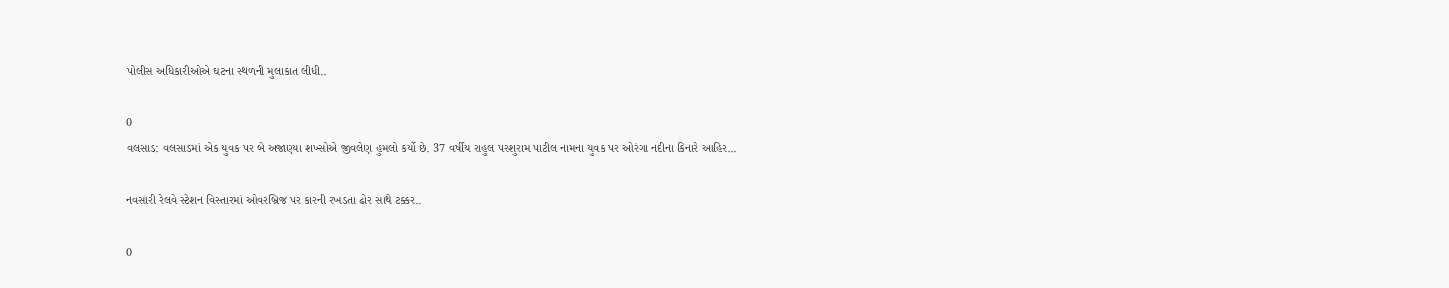પોલીસ અધિકારીઓએ ઘટના સ્થળની મુલાકાત લીધી..

0
વલસાડ: વલસાડમાં એક યુવક પર બે અજાણ્યા શખ્સોએ જીવલેણ હુમલો કર્યો છે. 37 વર્ષીય રાહુલ પરશુરામ પાટીલ નામના યુવક પર ઓરંગા નદીના કિનારે આહિર...

નવસારી રેલવે સ્ટેશન વિસ્તારમાં ઓવરબ્રિજ પર કારની રખડતા ઢોર સાથે ટક્કર..

0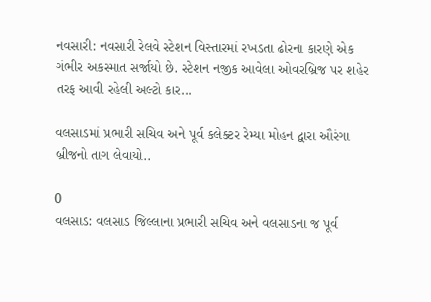નવસારી: નવસારી રેલવે સ્ટેશન વિસ્તારમાં રખડતા ઢોરના કારણે એક ગંભીર અકસ્માત સર્જાયો છે. સ્ટેશન નજીક આવેલા ઓવરબ્રિજ પર શહેર તરફ આવી રહેલી અલ્ટો કાર...

વલસાડમાં પ્રભારી સચિવ અને પૂર્વ કલેક્ટર રેમ્યા મોહન દ્વારા ઔરંગા બ્રીજનો તાગ લેવાયો..

0
વલસાડ: વલસાડ જિલ્લાના પ્રભારી સચિવ અને વલસાડના જ પૂર્વ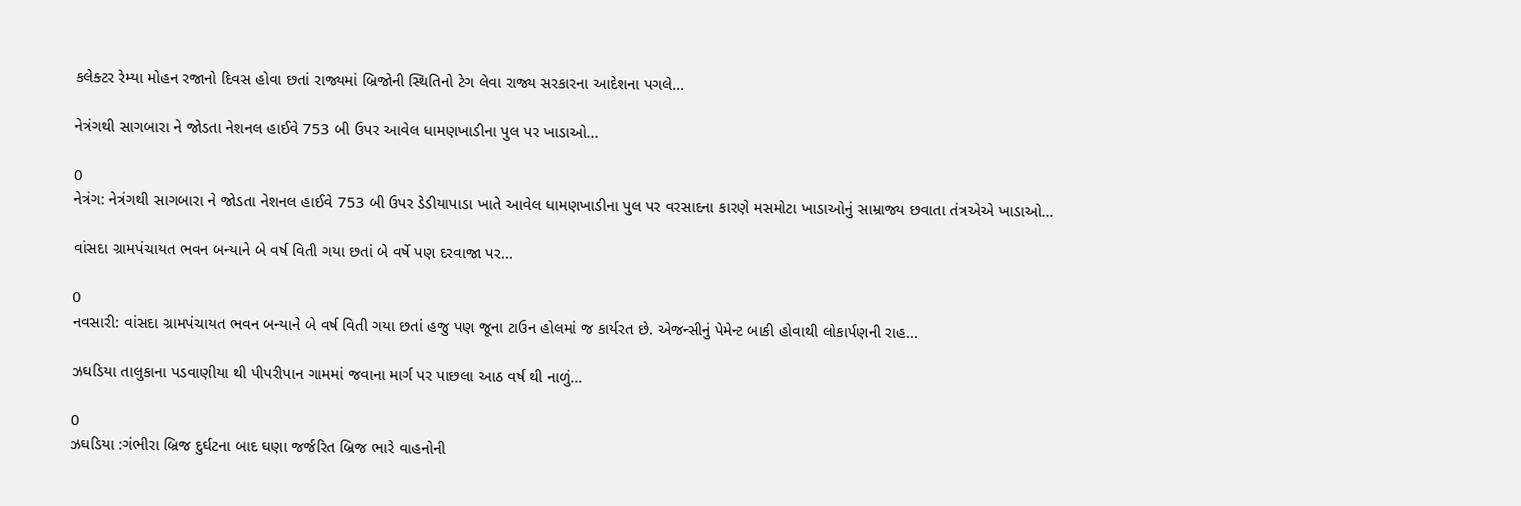કલેક્ટર રેમ્યા મોહન રજાનો દિવસ હોવા છતાં રાજ્યમાં બ્રિજોની સ્થિતિનો ટેગ લેવા રાજ્ય સરકારના આદેશના પગલે...

નેત્રંગથી સાગબારા ને જોડતા નેશનલ હાઈવે 753 બી ઉપર આવેલ ધામણખાડીના પુલ પર ખાડાઓ...

0
નેત્રંગ: નેત્રંગથી સાગબારા ને જોડતા નેશનલ હાઈવે 753 બી ઉપર ડેડીયાપાડા ખાતે આવેલ ધામણખાડીના પુલ પર વરસાદના કારણે મસમોટા ખાડાઓનું સામ્રાજ્ય છવાતા તંત્રએએ ખાડાઓ...

વાંસદા ગ્રામપંચાયત ભવન બન્યાને બે વર્ષ વિતી ગયા છતાં બે વર્ષે પણ દરવાજા પર...

0
નવસારી: વાંસદા ગ્રામપંચાયત ભવન બન્યાને બે વર્ષ વિતી ગયા છતાં હજુ પણ જૂના ટાઉન હોલમાં જ કાર્યરત છે. એજન્સીનું પેમેન્ટ બાકી હોવાથી લોકાર્પણની રાહ...

ઝઘડિયા તાલુકાના પડવાણીયા થી પીપરીપાન ગામમાં જવાના માર્ગ પર પાછલા આઠ વર્ષ થી નાળું...

0
ઝઘડિયા :ગંભીરા બ્રિજ દુર્ઘટના બાદ ઘણા જર્જરિત બ્રિજ ભારે વાહનોની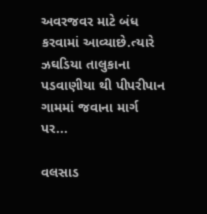અવરજવર માટે બંધ કરવામાં આવ્યાછે.ત્યારે ઝઘડિયા તાલુકાના પડવાણીયા થી પીપરીપાન ગામમાં જવાના માર્ગ પર...

વલસાડ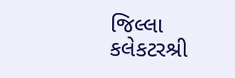જિલ્લા કલેકટરશ્રી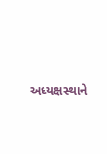અધ્યક્ષસ્થાને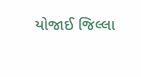યોજાઈ જિલ્લા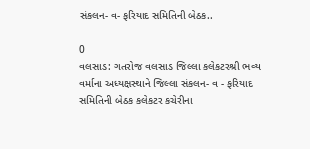સંકલન- વ- ફરિયાદ સમિતિની બેઠક..

0
વલસાડ: ગતરોજ વલસાડ જિલ્લા કલેકટરશ્રી ભવ્ય વર્માના અધ્યક્ષસ્થાને જિલ્લા સંકલન- વ - ફરિયાદ સમિતિની બેઠક કલેકટર કચેરીના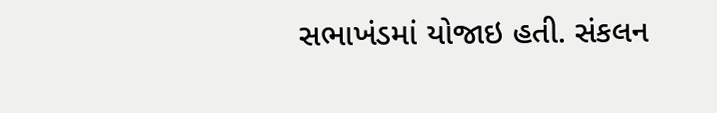સભાખંડમાં યોજાઇ હતી. સંકલન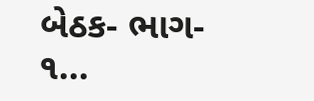બેઠક- ભાગ- ૧...